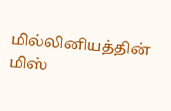மில்லினியத்தின் மிஸ்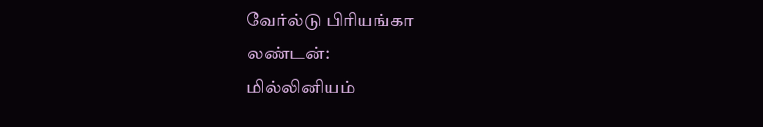வேர்ல்டு பிரியங்கா
லண்டன்:
மில்லினியம்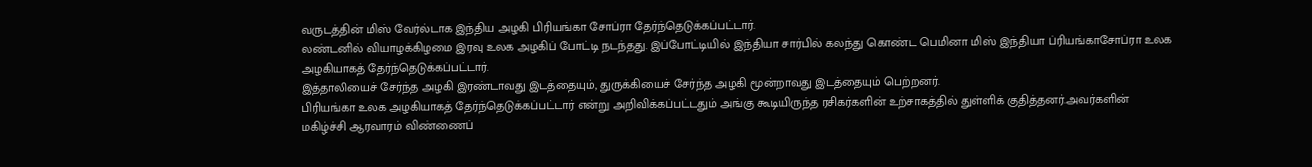வருடத்தின் மிஸ் வேர்ல்டாக இந்திய அழகி பிரியங்கா சோப்ரா தேர்ந்தெடுக்கப்பட்டார்.
லண்டனில் வியாழக்கிழமை இரவு உலக அழகிப் போட்டி நடந்தது. இப்போட்டியில் இந்தியா சார்பில் கலந்து கொண்ட பெமினா மிஸ் இந்தியா ப்ரியங்காசோப்ரா உலக அழகியாகத் தேர்ந்தெடுக்கப்பட்டார்.
இத்தாலியைச் சேர்ந்த அழகி இரண்டாவது இடத்தையும், துருக்கியைச் சேர்ந்த அழகி மூன்றாவது இடத்தையும் பெற்றனர்.
பிரியங்கா உலக அழகியாகத் தேர்ந்தெடுக்கப்பட்டார் என்று அறிவிக்கப்பட்டதும் அங்கு கூடியிருந்த ரசிகர்களின் உற்சாகத்தில் துள்ளிக் குதித்தனர்.அவர்களின் மகிழ்ச்சி ஆரவாரம் விண்ணைப்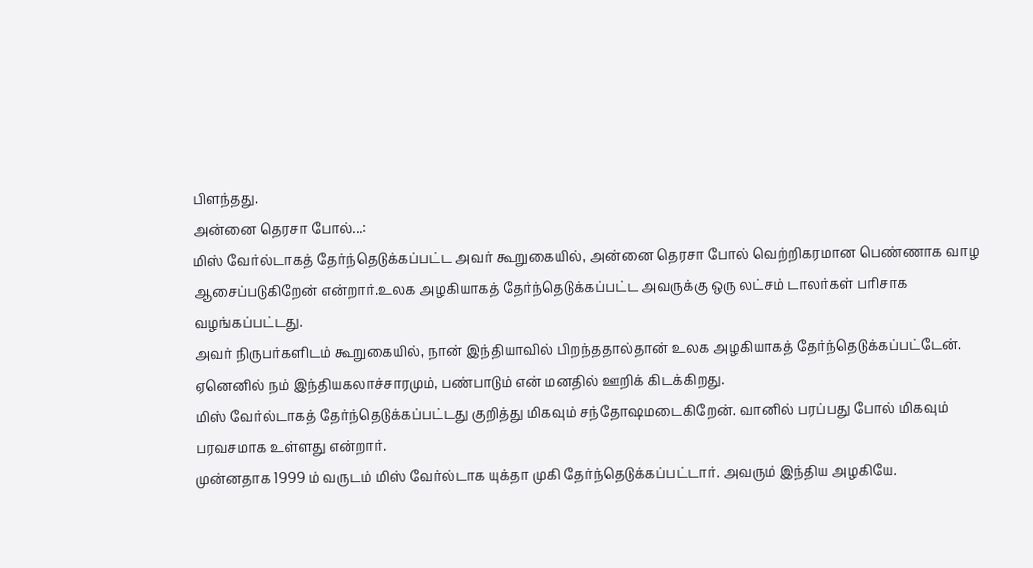பிளந்தது.
அன்னை தெரசா போல்...:
மிஸ் வேர்ல்டாகத் தேர்ந்தெடுக்கப்பட்ட அவர் கூறுகையில், அன்னை தெரசா போல் வெற்றிகரமான பெண்ணாக வாழ ஆசைப்படுகிறேன் என்றார்.உலக அழகியாகத் தேர்ந்தெடுக்கப்பட்ட அவருக்கு ஒரு லட்சம் டாலர்கள் பரிசாக வழங்கப்பட்டது.
அவர் நிருபர்களிடம் கூறுகையில், நான் இந்தியாவில் பிறந்ததால்தான் உலக அழகியாகத் தேர்ந்தெடுக்கப்பட்டேன். ஏனெனில் நம் இந்தியகலாச்சாரமும், பண்பாடும் என் மனதில் ஊறிக் கிடக்கிறது.
மிஸ் வேர்ல்டாகத் தேர்ந்தெடுக்கப்பட்டது குறித்து மிகவும் சந்தோஷமடைகிறேன். வானில் பரப்பது போல் மிகவும் பரவசமாக உள்ளது என்றார்.
முன்னதாக 1999 ம் வருடம் மிஸ் வேர்ல்டாக யுக்தா முகி தேர்ந்தெடுக்கப்பட்டார். அவரும் இந்திய அழகியே.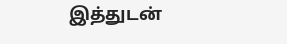இத்துடன்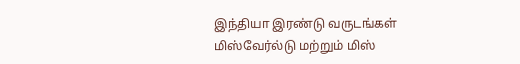இந்தியா இரண்டு வருடங்கள் மிஸ்வேர்ல்டு மற்றும் மிஸ்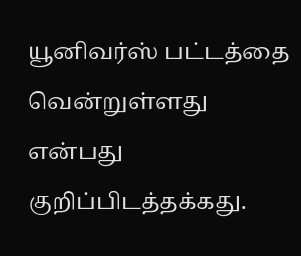யூனிவர்ஸ் பட்டத்தை வென்றுள்ளது என்பது குறிப்பிடத்தக்கது.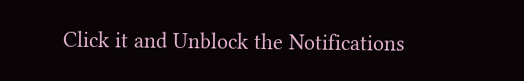Click it and Unblock the Notifications